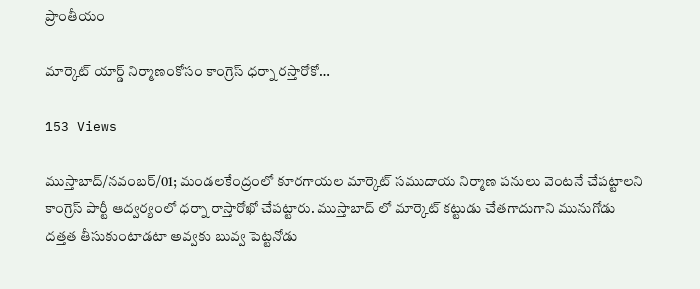ప్రాంతీయం

మార్కెట్ యార్డ్ నిర్మాణంకోసం కాంగ్రెస్ ధర్నా రస్తారోకో…

153 Views

ముస్తాబాద్/నవంబర్/01; మండలకేంద్రంలో కూరగాయల మార్కెట్ సముదాయ నిర్మాణ పనులు వెంటనే చేపట్టాలని కాంగ్రెస్ పార్టీ ఆద్వర్యంలో ధర్నా రాస్తారోఖో చేపట్టారు. ముస్తాబాద్ లో మార్కెట్ కట్టుడు చేతగాదుగాని మునుగోడు దత్తత తీసుకుంటాడటా అవ్వకు బువ్వ పెట్టనోడు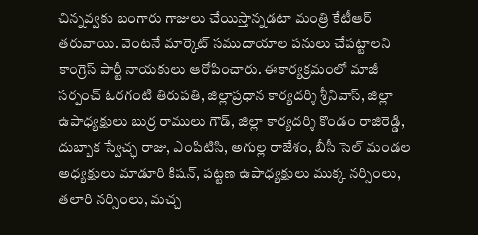చిన్నవ్వకు బంగారు గాజులు చేయిస్తాన్నడటా మంత్రి కేటీఆర్ తరువాయి. వెంటనే మార్కెట్ సముదాయాల పనులు చేపట్టాలని కాంగ్రెస్ పార్టీ నాయకులు ఆరోపించారు. ఈకార్యక్రమంలో మాజీ సర్పంచ్ ఓరగంటి తిరుపతి, జిల్లాప్రధాన కార్యదర్శి శ్రీనివాస్, జిల్లా ఉపాధ్యక్షులు బుర్ర రాములు గౌడ్, జిల్లా కార్యదర్శి కొండం రాజిరెడ్డి, దుబ్బాక స్వేచ్ఛ రాజు, ఎంపిటిసి, అగుల్ల రాజేశం, బీసీ సెల్ మండల అధ్యక్షులు మాడూరి కిషన్, పట్టణ ఉపాధ్యక్షులు ముక్క నర్సింలు, తలారి నర్సింలు, మచ్చ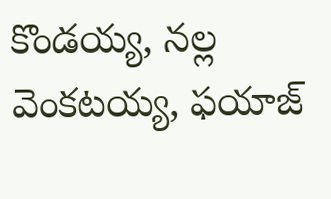కొండయ్య, నల్ల వెంకటయ్య, ఫయాజ్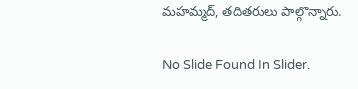మహమ్మద్, తదితరులు పాల్గొన్నారు.

No Slide Found In Slider.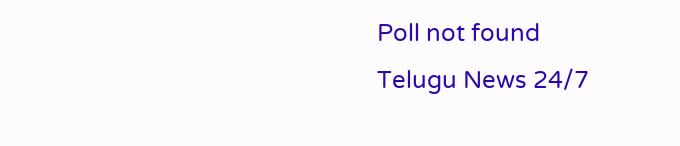Poll not found
Telugu News 24/7